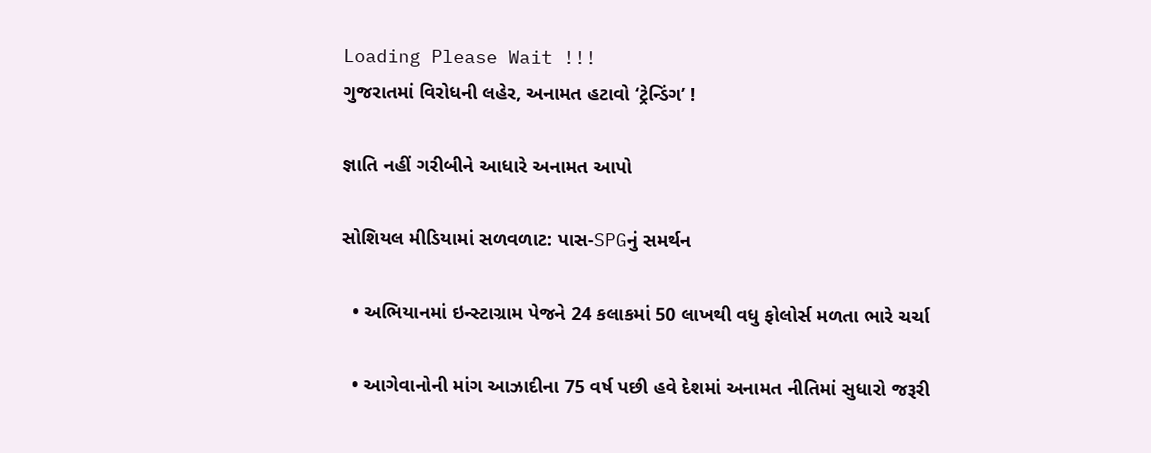Loading Please Wait !!!
ગુજરાતમાં વિરોધની લહેર, અનામત હટાવો ‘ટ્રેન્ડિંગ’ !

જ્ઞાતિ નહીં ગરીબીને આધારે અનામત આપો

સોશિયલ મીડિયામાં સળવળાટ: પાસ-SPGનું સમર્થન

  • અભિયાનમાં ઇન્સ્ટાગ્રામ પેજને 24 કલાકમાં 50 લાખથી વધુ ફોલોર્સ મળતા ભારે ચર્ચા

  • આગેવાનોની માંગ આઝાદીના 75 વર્ષ પછી હવે દેશમાં અનામત નીતિમાં સુધારો જરૂરી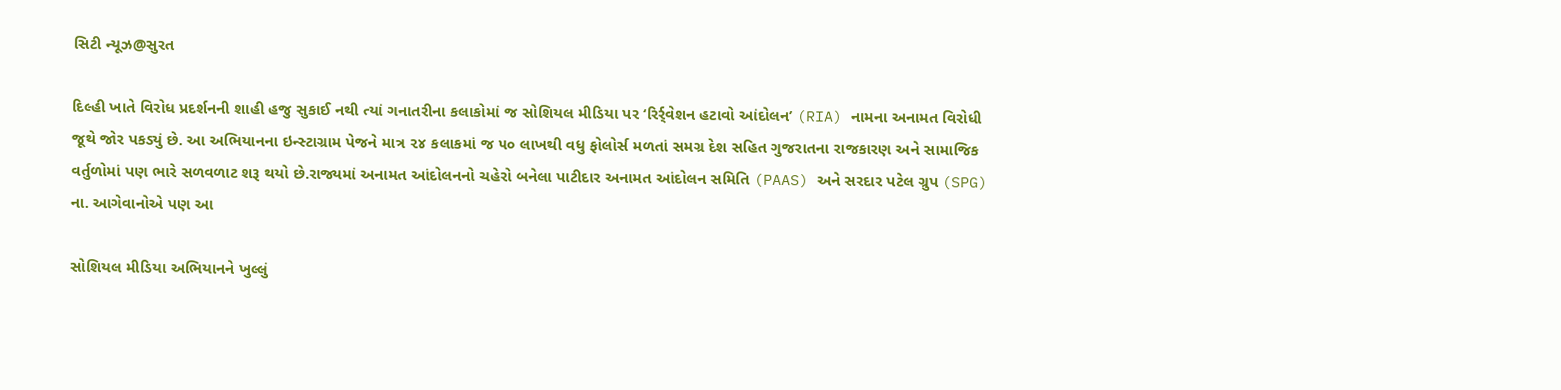સિટી ન્યૂઝ@સુરત

દિલ્હી ખાતે વિરોધ પ્રદર્શનની શાહી હજુ સુકાઈ નથી ત્યાં ગનાતરીના કલાકોમાં જ સોશિયલ મીડિયા પર ‘રિર્ર્વેશન હટાવો આંદોલન’ (RIA) નામના અનામત વિરોધી જૂથે જોર પકડ્યું છે. આ અભિયાનના ઇન્સ્ટાગ્રામ પેજને માત્ર ૨૪ કલાકમાં જ ૫૦ લાખથી વધુ ફોલોર્સ મળતાં સમગ્ર દેશ સહિત ગુજરાતના રાજકારણ અને સામાજિક વર્તુળોમાં પણ ભારે સળવળાટ શરૂ થયો છે.રાજ્યમાં અનામત આંદોલનનો ચહેરો બનેલા પાટીદાર અનામત આંદોલન સમિતિ (PAAS) અને સરદાર પટેલ ગ્રુપ (SPG) ના. આગેવાનોએ પણ આ

સોશિયલ મીડિયા અભિયાનને ખુલ્લું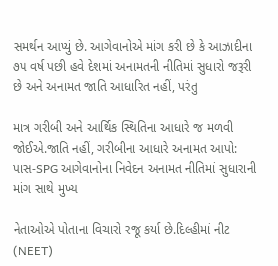સમર્થન આપ્યું છે. આગેવાનોએ માંગ કરી છે કે આઝાદીના ૭૫ વર્ષ પછી હવે દેશમાં અનામતની નીતિમાં સુધારો જરૂરી છે અને અનામત જાતિ આધારિત નહીં, પરંતુ

માત્ર ગરીબી અને આર્થિક સ્થિતિના આધારે જ મળવી જોઈએ.જાતિ નહીં, ગરીબીના આધારે અનામત આપો: પાસ-SPG આગેવાનોના નિવેદન અનામત નીતિમાં સુધારાની માંગ સાથે મુખ્ય

નેતાઓએ પોતાના વિચારો રજૂ કર્યા છે.દિલ્હીમાં નીટ (NEET)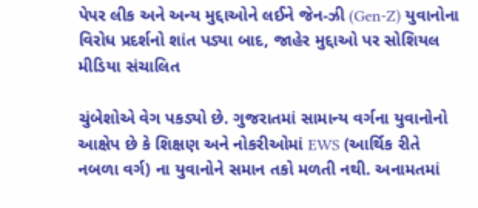પેપર લીક અને અન્ય મુદ્દાઓને લઈને જેન-ઝી (Gen-Z) યુવાનોના વિરોધ પ્રદર્શનો શાંત પડ્યા બાદ, જાહેર મુદ્દાઓ પર સોશિયલ મીડિયા સંચાલિત

ચુંબેશોએ વેગ પકડ્યો છે. ગુજરાતમાં સામાન્ય વર્ગના યુવાનોનો આક્ષેપ છે કે શિક્ષણ અને નોકરીઓમાં EWS (આર્થિક રીતે નબળા વર્ગ) ના યુવાનોને સમાન તકો મળતી નથી. અનામતમાં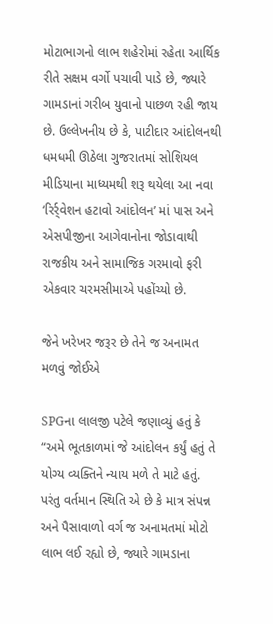મોટાભાગનો લાભ શહેરોમાં રહેતા આર્થિક રીતે સક્ષમ વર્ગો પચાવી પાડે છે, જ્યારે ગામડાનાં ગરીબ યુવાનો પાછળ રહી જાય છે. ઉલ્લેખનીય છે કે, પાટીદાર આંદોલનથી ધમધમી ઊઠેલા ગુજરાતમાં સોશિયલ મીડિયાના માધ્યમથી શરૂ થયેલા આ નવા ‘રિર્ર્વેશન હટાવો આંદોલન’ માં પાસ અને એસપીજીના આગેવાનોના જોડાવાથી રાજકીય અને સામાજિક ગરમાવો ફરી એકવાર ચરમસીમાએ પહોંચ્યો છે.

જેને ખરેખર જરૂર છે તેને જ અનામત મળવું જોઈએ

SPGના લાલજી પટેલે જણાવ્યું હતું કે “અમે ભૂતકાળમાં જે આંદોલન કર્યું હતું તે યોગ્ય વ્યક્તિને ન્યાય મળે તે માટે હતું. પરંતુ વર્તમાન સ્થિતિ એ છે કે માત્ર સંપન્ન અને પૈસાવાળો વર્ગ જ અનામતમાં મોટો લાભ લઈ રહ્યો છે, જ્યારે ગામડાના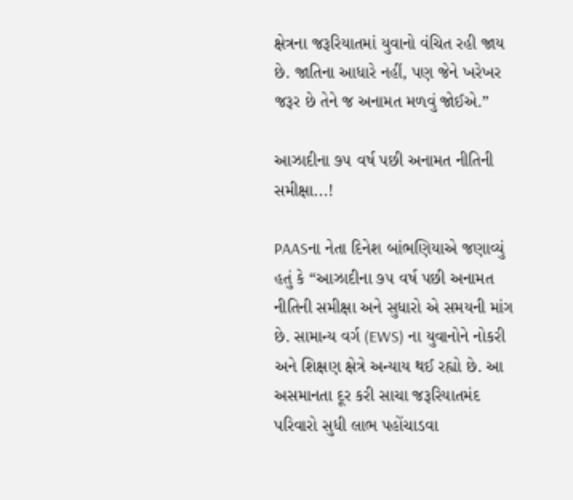ક્ષેત્રના જરૂરિયાતમાં યુવાનો વંચિત રહી જાય છે. જાતિના આધારે નહીં, પણ જેને ખરેખર જરૂર છે તેને જ અનામત મળવું જોઈએ.”

આઝાદીના ૭૫ વર્ષ પછી અનામત નીતિની સમીક્ષા...!

PAASના નેતા દિનેશ બાંભણિયાએ જણાવ્યું હતું કે “આઝાદીના ૭૫ વર્ષ પછી અનામત નીતિની સમીક્ષા અને સુધારો એ સમયની માંગ છે. સામાન્ય વર્ગ (EWS) ના યુવાનોને નોકરી અને શિક્ષણ ક્ષેત્રે અન્યાય થઈ રહ્યો છે. આ અસમાનતા દૂર કરી સાચા જરૂરિયાતમંદ પરિવારો સુધી લાભ પહોંચાડવા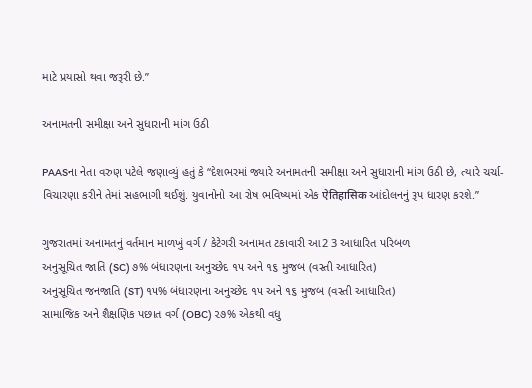માટે પ્રયાસો થવા જરૂરી છે.”

અનામતની સમીક્ષા અને સુધારાની માંગ ઉઠી

PAASના નેતા વરુણ પટેલે જણાવ્યું હતું કે “દેશભરમાં જ્યારે અનામતની સમીક્ષા અને સુધારાની માંગ ઉઠી છે, ત્યારે ચર્ચા-વિચારણા કરીને તેમાં સહભાગી થઈશું. યુવાનોનો આ રોષ ભવિષ્યમાં એક ऐतिहासिक આંદોલનનું રૂપ ધારણ કરશે.”

ગુજરાતમાં અનામતનું વર્તમાન માળખું વર્ગ / કેટેગરી અનામત ટકાવારી આ2 3 આધારિત પરિબળ
અનુસૂચિત જાતિ (SC) ૭% બંધારણના અનુચ્છેદ ૧૫ અને ૧૬ મુજબ (વસ્તી આધારિત)
અનુસૂચિત જનજાતિ (ST) ૧૫% બંધારણના અનુચ્છેદ ૧૫ અને ૧૬ મુજબ (વસ્તી આધારિત)
સામાજિક અને શૈક્ષણિક પછાત વર્ગ (OBC) ૨૭% એકથી વધુ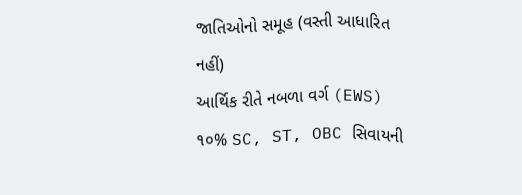જાતિઓનો સમૂહ (વસ્તી આધારિત નહીં)
આર્થિક રીતે નબળા વર્ગ (EWS) ૧૦% SC, ST, OBC સિવાયની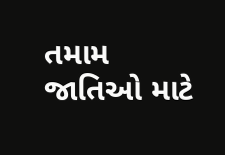તમામ જાતિઓ માટે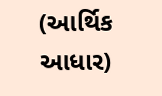(આર્થિક આધાર)